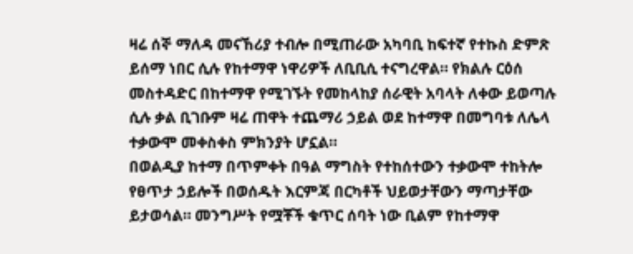ዛሬ ሰኞ ማለዳ መናኸሪያ ተብሎ በሚጠራው አካባቢ ከፍተኛ የተኩስ ድምጽ ይሰማ ነበር ሲሉ የከተማዋ ነዋሪዎች ለቢቢሲ ተናግረዋል። የክልሉ ርዕሰ መስተዳድር በከተማዋ የሚገኙት የመከላከያ ሰራዊት አባላት ለቀው ይወጣሉ ሲሉ ቃል ቢገቡም ዛሬ ጠዋት ተጨማሪ ኃይል ወደ ከተማዋ በመግባቱ ለሌላ ተቃውሞ መቀስቀስ ምክንያት ሆኗል።
በወልዲያ ከተማ በጥምቀት በዓል ማግስት የተከሰተውን ተቃውሞ ተከትሎ የፀጥታ ኃይሎች በወሰዱት እርምጃ በርካቶች ህይወታቸውን ማጣታቸው ይታወሳል። መንግሥት የሟቾች ቁጥር ሰባት ነው ቢልም የከተማዋ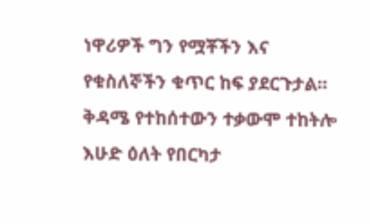ነዋሪዎች ግን የሟቾችን እና የቁስለኞችን ቁጥር ከፍ ያደርጉታል።
ቅዳሜ የተከሰተውን ተቃውሞ ተከትሎ እሁድ ዕለት የበርካታ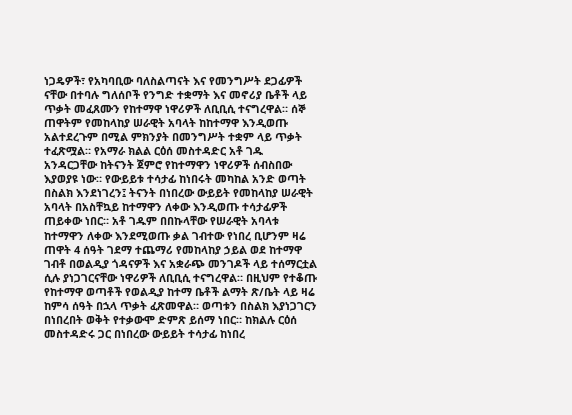ነጋዴዎች፣ የአካባቢው ባለስልጣናት እና የመንግሥት ደጋፊዎች ናቸው በተባሉ ግለሰቦች የንግድ ተቋማት እና መኖሪያ ቤቶች ላይ ጥቃት መፈጸሙን የከተማዋ ነዋሪዎች ለቢቢሲ ተናግረዋል። ሰኞ ጠዋትም የመከላከያ ሠራዊት አባላት ከከተማዋ እንዲወጡ አልተደረጉም በሚል ምክንያት በመንግሥት ተቋም ላይ ጥቃት ተፈጽሟል። የአማራ ክልል ርዕሰ መስተዳድር አቶ ገዱ አንዳርጋቸው ከትናንት ጀምሮ የከተማዋን ነዋሪዎች ሰብስበው እያወያዩ ነው። የውይይቱ ተሳታፊ ከነበሩት መካከል አንድ ወጣት በስልክ እንደነገረን፤ ትናንት በነበረው ውይይት የመከላከያ ሠራዊት አባላት በአስቸኳይ ከተማዋን ለቀው እንዲወጡ ተሳታፊዎች ጠይቀው ነበር። አቶ ገዱም በበኩላቸው የሠራዊት አባላቱ ከተማዋን ለቀው እንደሚወጡ ቃል ገብተው የነበረ ቢሆንም ዛሬ ጠዋት 4 ሰዓት ገደማ ተጨማሪ የመከላከያ ኃይል ወደ ከተማዋ ገብቶ በወልዲያ ጎዳናዎች እና አቋራጭ መንገዶች ላይ ተሰማርቷል ሲሉ ያነጋገርናቸው ነዋሪዎች ለቢቢሲ ተናግረዋል። በዚህም የተቆጡ የከተማዋ ወጣቶች የወልዲያ ከተማ ቤቶች ልማት ጽ/ቤት ላይ ዛሬ ከምሳ ሰዓት በኋላ ጥቃት ፈጽመዋል። ወጣቱን በስልክ እያነጋገርን በነበረበት ወቅት የተቃውሞ ድምጽ ይሰማ ነበር። ከክልሉ ርዕሰ መስተዳድሩ ጋር በነበረው ውይይት ተሳታፊ ከነበረ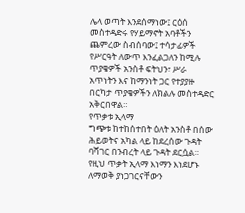ሌላ ወጣት እንደሰማነው፤ ርዕሰ መስተዳድሩ የሃይማኖት አባቶችን ጨምረው ስብሰባው፤ ተሳታፊዎች የሥርዓት ለውጥ እንፈልጋለን ከሚሉ ጥያቄዎች አንስቶ ፍትህን፣ ሥራ አጥነትን እና ከማንነት ጋር የተያያዙ በርካታ ጥያቄዎችን ለክልሉ መስተዳድር አቅርበዋል።
የጥቃቱ ኢላማ
ግጭቱ ከተከሰተበት ዕለት አንስቶ በሰው ሕይወትና አካል ላይ ከደረሰው ጉዳት ባሻገር በንብረት ላይ ጉዳት ደርሷል። የዚህ ጥቃት ኢላማ እነማን እነደሆኑ ለማወቅ ያነጋገርናቸውን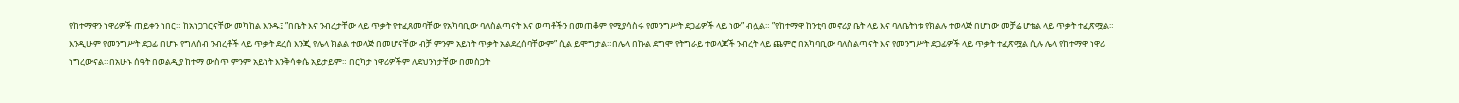የከተማዋን ነዋሪዎች ጠይቀን ነበር። ከአነጋገርናቸው መካከል እንዱ፤ ”በቤት እና ንብረታቸው ላይ ጥቃት የተፈጸመባቸው የአካባቢው ባለስልጣናት እና ወጣቶችን በመጠቆም የሚያሳስሩ የመንግሥት ደጋፊዎች ላይ ነው” ብሏል። ”የከተማዋ ከንቲባ መኖሪያ ቤት ላይ እና ባለቤትነቱ የክልሉ ተወላጅ በሆነው መቻሬ ሆቴል ላይ ጥቃት ተፈጽሟል። እንዲሁም የመንግሥት ደጋፊ በሆኑ የግለሰብ ንብረቶች ላይ ጥቃት ደረሰ እንጂ የሌላ ክልል ተወላጅ በመሆናቸው ብቻ ምንም አይነት ጥቃት አልደረሰባቸውም” ሲል ይሞግታል።በሌላ በኩል ደግሞ የትግራይ ተወላጆች ንብረት ላይ ጨምሮ በአካባቢው ባለስልጣናት እና የመንግሥት ደጋፊዎች ላይ ጥቃት ተፈጽሟል ሲሉ ሌላ የከተማዋ ነዋሪ ነግረውናል።በአሁኑ ሰዓት በወልዲያ ከተማ ውስጥ ምንም አይነት እንቅሳቀሴ አይታይም። በርካታ ነዋሪዎችም ለደህንነታቸው በመስጋት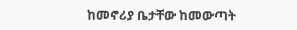ከመኖሪያ ቤታቸው ከመውጣት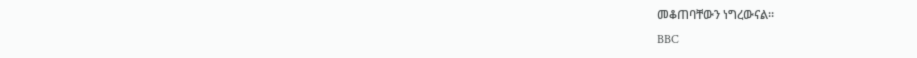መቆጠባቸውን ነግረውናል።
BBC